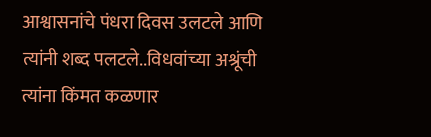आश्वासनांचे पंधरा दिवस उलटले आणि त्यांनी शब्द पलटले..विधवांच्या अश्रूंची त्यांना किंमत कळणार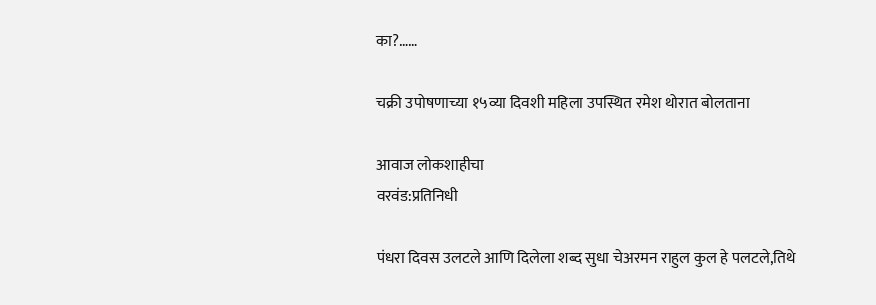का?……

चक्री उपोषणाच्या १५व्या दिवशी महिला उपस्थित रमेश थोरात बोलताना

आवाज लोकशाहीचा
वरवंड:प्रतिनिधी

पंधरा दिवस उलटले आणि दिलेला शब्द सुधा चेअरमन राहुल कुल हे पलटले,तिथे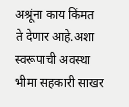अश्रूंना काय किंमत  ते देणार आहे.अशा स्वरूपाची अवस्था भीमा सहकारी साखर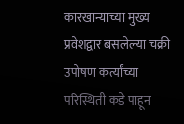कारखान्याच्या मुख्य प्रवेशद्वार बसलेल्या चक्री उपोषण कर्त्यांच्या परिस्थिती कडे पाहून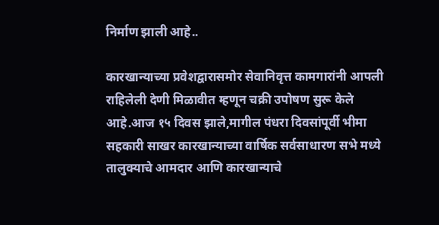निर्माण झाली आहे..

कारखान्याच्या प्रवेशद्वारासमोर सेवानिवृत्त कामगारांनी आपली राहिलेली देणी मिळावीत म्हणून चक्री उपोषण सुरू केले आहे.आज १५ दिवस झाले,मागील पंधरा दिवसांपूर्वी भीमा सहकारी साखर कारखान्याच्या वार्षिक सर्वसाधारण सभे मध्ये तालुक्याचे आमदार आणि कारखान्याचे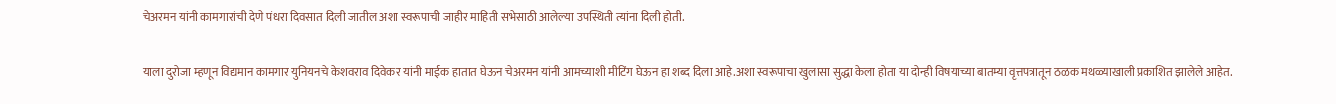चेअरमन यांनी कामगारांची देणे पंधरा दिवसात दिली जातील अशा स्वरूपाची जाहीर माहिती सभेसाठी आलेल्या उपस्थिती त्यांना दिली होती.

याला दुरोजा म्हणून विद्यमान कामगार युनियनचे केशवराव दिवेकर यांनी माईक हातात घेऊन चेअरमन यांनी आमच्याशी मीटिंग घेऊन हा शब्द दिला आहे.अशा स्वरूपाचा खुलासा सुद्धा केला होता या दोन्ही विषयाच्या बातम्या वृत्तपत्रातून ठळक मथळ्याखाली प्रकाशित झालेले आहेत.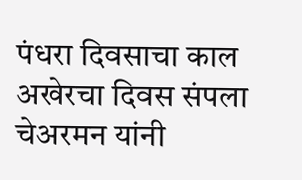पंधरा दिवसाचा काल अखेरचा दिवस संपला चेअरमन यांनी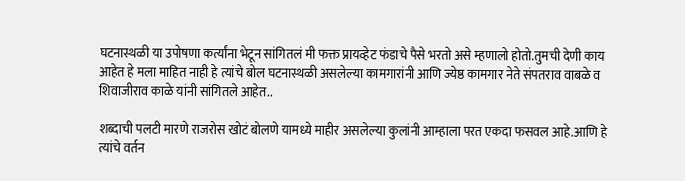घटनास्थळी या उपोषणा कर्त्यांना भेटून सांगितलं मी फक्त प्रायव्हेट फंडाचे पैसे भरतो असे म्हणालो होतो.तुमची देणी काय आहेत हे मला माहित नाही हे त्यांचे बोल घटनास्थळी असलेल्या कामगारांनी आणि ज्येष्ठ कामगार नेते संपतराव वाबळे व शिवाजीराव काळे यांनी सांगितले आहेत..

शब्दाची पलटी मारणे राजरोस खोटं बोलणे यामध्ये माहीर असलेल्या कुलांनी आम्हाला परत एकदा फसवल आहे.आणि हे त्यांचे वर्तन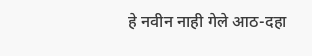हे नवीन नाही गेले आठ-दहा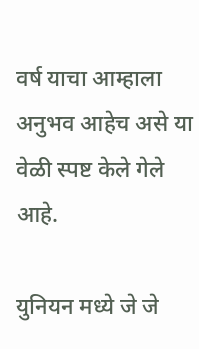वर्ष याचा आम्हाला अनुभव आहेच असे या वेळी स्पष्ट केले गेले आहे.

युनियन मध्ये जे जे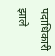पदाधिकारी झाले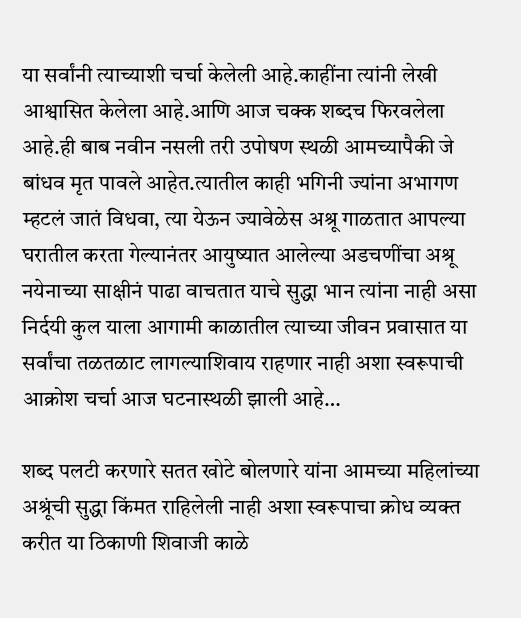या सर्वांनी त्याच्याशी चर्चा केलेली आहे.काहींना त्यांनी लेखी आश्वासित केलेला आहे.आणि आज चक्क शब्दच फिरवलेला आहे.ही बाब नवीन नसली तरी उपोषण स्थळी आमच्यापैकी जे बांधव मृत पावले आहेत.त्यातील काही भगिनी ज्यांना अभागण म्हटलं जातं विधवा, त्या येऊन ज्यावेळेस अश्रू गाळतात आपल्या घरातील करता गेल्यानंतर आयुष्यात आलेल्या अडचणींचा अश्रू नयेनाच्या साक्षीनं पाढा वाचतात याचे सुद्धा भान त्यांना नाही असा निर्दयी कुल याला आगामी काळातील त्याच्या जीवन प्रवासात या सर्वांचा तळतळाट लागल्याशिवाय राहणार नाही अशा स्वरूपाची आक्रोश चर्चा आज घटनास्थळी झाली आहे…

शब्द पलटी करणारे सतत खोटे बोलणारे यांना आमच्या महिलांच्या अश्रूंची सुद्धा किंमत राहिलेली नाही अशा स्वरूपाचा क्रोध व्यक्त करीत या ठिकाणी शिवाजी काळे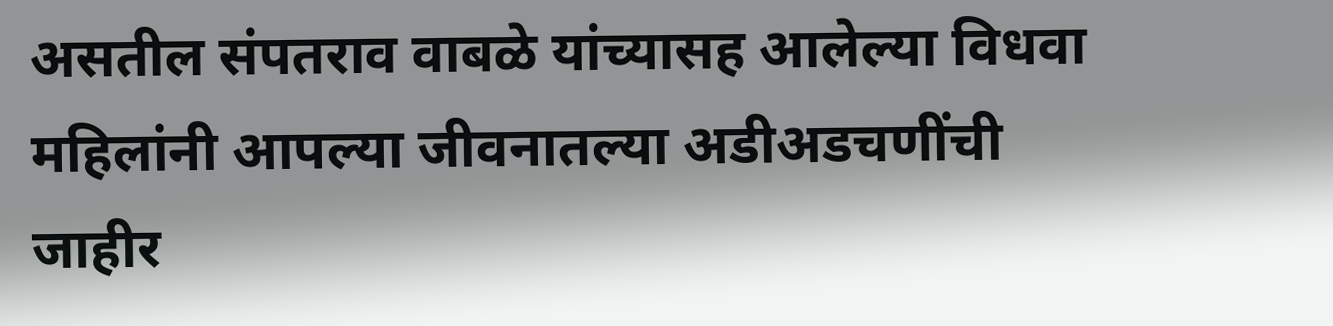असतील संपतराव वाबळे यांच्यासह आलेल्या विधवा महिलांनी आपल्या जीवनातल्या अडीअडचणींची जाहीर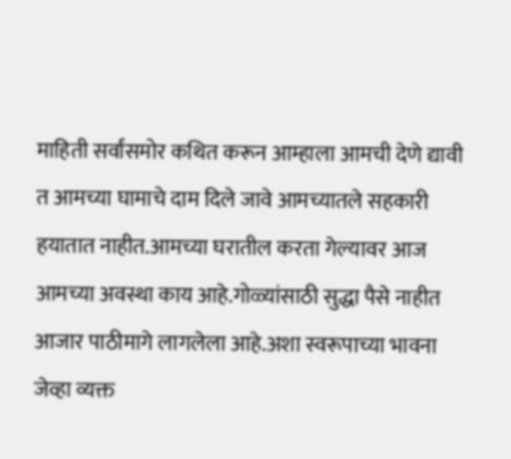माहिती सर्वांसमोर कथित करून आम्हाला आमची देणे द्यावी त आमच्या घामाचे दाम दिले जावे आमच्यातले सहकारी हयातात नाहीत.आमच्या घरातील करता गेल्यावर आज आमच्या अवस्था काय आहे.गोळ्यांसाठी सुद्धा पैसे नाहीत आजार पाठीमागे लागलेला आहे.अशा स्वरूपाच्या भावना जेव्हा व्यक्त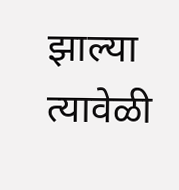झाल्या त्यावेळी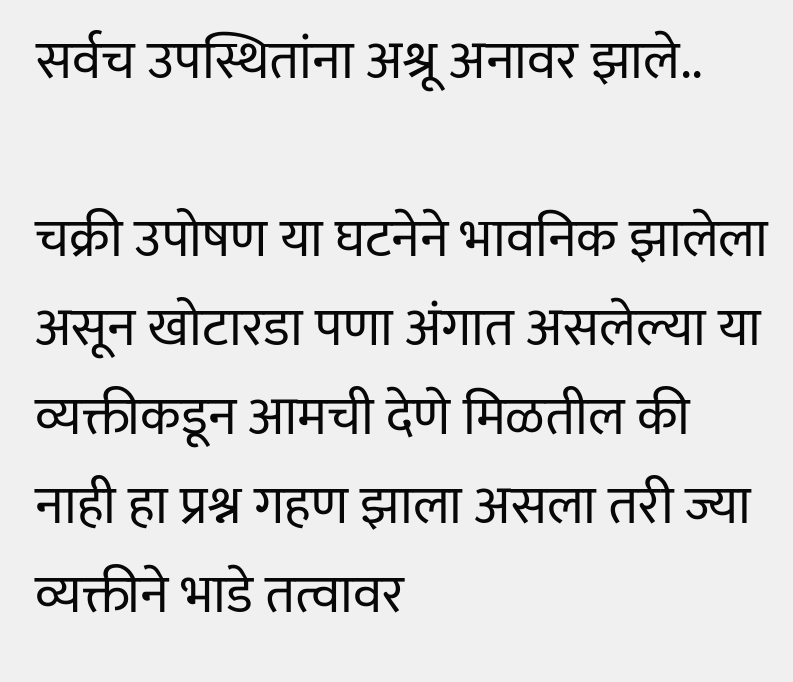सर्वच उपस्थितांना अश्रू अनावर झाले..

चक्री उपोषण या घटनेने भावनिक झालेला असून खोटारडा पणा अंगात असलेल्या या व्यक्तीकडून आमची देणे मिळतील की नाही हा प्रश्न गहण झाला असला तरी ज्या व्यक्तीने भाडे तत्वावर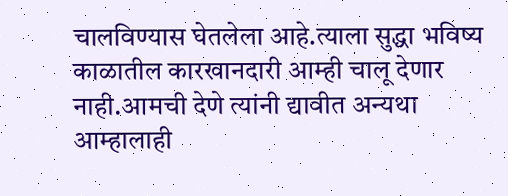चालविण्यास घेतलेला आहे.त्याला सुद्धा भविष्य काळातील कारखानदारी आम्ही चालू देणार नाही.आमची देणे त्यांनी द्यावीत अन्यथा आम्हालाही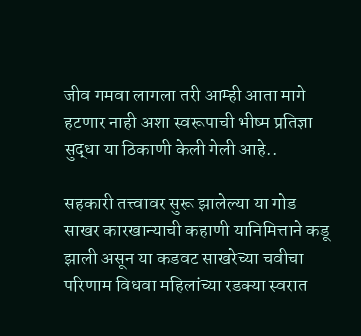जीव गमवा लागला तरी आम्ही आता मागे हटणार नाही अशा स्वरूपाची भीष्म प्रतिज्ञा सुद्धा या ठिकाणी केली गेली आहे..

सहकारी तत्त्वावर सुरू झालेल्या या गोड साखर कारखान्याची कहाणी यानिमित्ताने कडू झाली असून या कडवट साखरेच्या चवीचा परिणाम विधवा महिलांच्या रडक्या स्वरात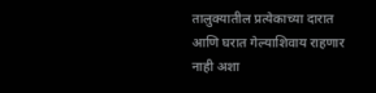तालुक्यातील प्रत्येकाच्या दारात आणि घरात गेल्याशिवाय राहणार नाही अशा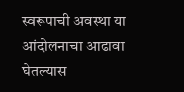स्वरूपाची अवस्था या आंदोलनाचा आढावा घेतल्यास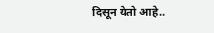दिसून येतो आहे..